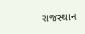રાજસ્થાન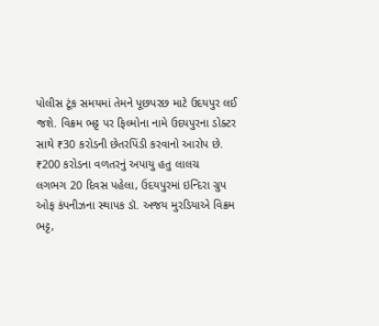પોલીસ ટૂંક સમયમાં તેમને પૂછપરછ માટે ઉદયપુર લઈ જશે. વિક્રમ ભટ્ટ પર ફિલ્મોના નામે ઉદયપુરના ડોક્ટર સાથે ₹30 કરોડની છેતરપિંડી કરવાનો આરોપ છે.
₹200 કરોડના વળતરનું અપાયુ હતુ લાલચ
લગભગ 20 દિવસ પહેલા, ઉદયપુરમાં ઇન્દિરા ગ્રુપ ઓફ કંપનીઝના સ્થાપક ડૉ. અજય મુરડિયાએ વિક્રમ ભટ્ટ,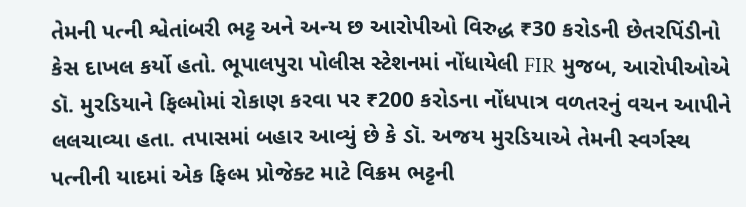તેમની પત્ની શ્વેતાંબરી ભટ્ટ અને અન્ય છ આરોપીઓ વિરુદ્ધ ₹30 કરોડની છેતરપિંડીનો કેસ દાખલ કર્યો હતો. ભૂપાલપુરા પોલીસ સ્ટેશનમાં નોંધાયેલી FIR મુજબ, આરોપીઓએ ડૉ. મુરડિયાને ફિલ્મોમાં રોકાણ કરવા પર ₹200 કરોડના નોંધપાત્ર વળતરનું વચન આપીને લલચાવ્યા હતા. તપાસમાં બહાર આવ્યું છે કે ડૉ. અજય મુરડિયાએ તેમની સ્વર્ગસ્થ પત્નીની યાદમાં એક ફિલ્મ પ્રોજેક્ટ માટે વિક્રમ ભટ્ટની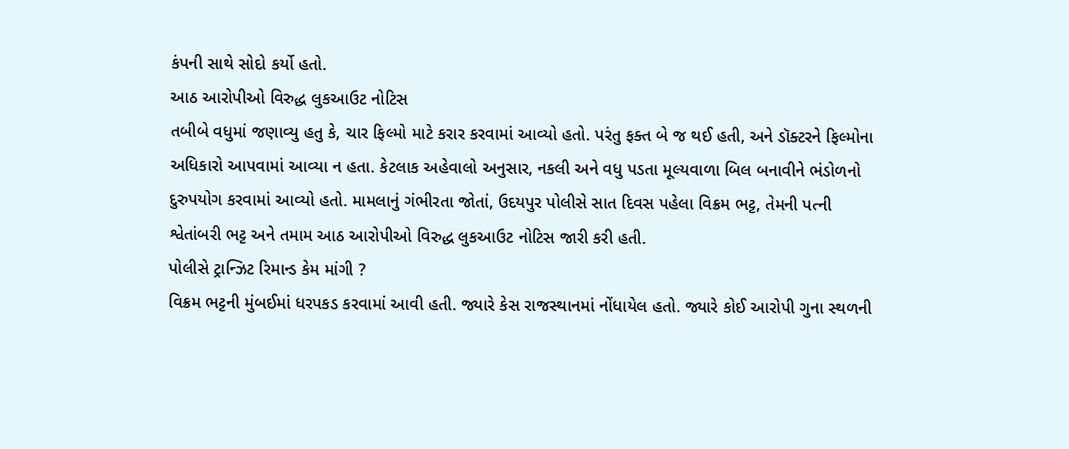કંપની સાથે સોદો કર્યો હતો.
આઠ આરોપીઓ વિરુદ્ધ લુકઆઉટ નોટિસ
તબીબે વધુમાં જણાવ્યુ હતુ કે, ચાર ફિલ્મો માટે કરાર કરવામાં આવ્યો હતો. પરંતુ ફક્ત બે જ થઈ હતી, અને ડૉક્ટરને ફિલ્મોના અધિકારો આપવામાં આવ્યા ન હતા. કેટલાક અહેવાલો અનુસાર, નકલી અને વધુ પડતા મૂલ્યવાળા બિલ બનાવીને ભંડોળનો દુરુપયોગ કરવામાં આવ્યો હતો. મામલાનું ગંભીરતા જોતાં, ઉદયપુર પોલીસે સાત દિવસ પહેલા વિક્રમ ભટ્ટ, તેમની પત્ની શ્વેતાંબરી ભટ્ટ અને તમામ આઠ આરોપીઓ વિરુદ્ધ લુકઆઉટ નોટિસ જારી કરી હતી.
પોલીસે ટ્રાન્ઝિટ રિમાન્ડ કેમ માંગી ?
વિક્રમ ભટ્ટની મુંબઈમાં ધરપકડ કરવામાં આવી હતી. જ્યારે કેસ રાજસ્થાનમાં નોંધાયેલ હતો. જ્યારે કોઈ આરોપી ગુના સ્થળની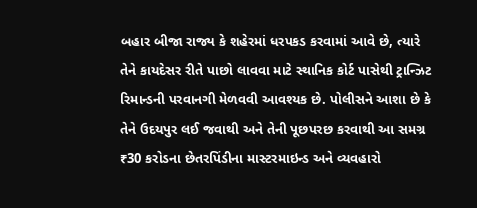બહાર બીજા રાજ્ય કે શહેરમાં ધરપકડ કરવામાં આવે છે, ત્યારે તેને કાયદેસર રીતે પાછો લાવવા માટે સ્થાનિક કોર્ટ પાસેથી ટ્રાન્ઝિટ રિમાન્ડની પરવાનગી મેળવવી આવશ્યક છે. પોલીસને આશા છે કે તેને ઉદયપુર લઈ જવાથી અને તેની પૂછપરછ કરવાથી આ સમગ્ર ₹30 કરોડના છેતરપિંડીના માસ્ટરમાઇન્ડ અને વ્યવહારો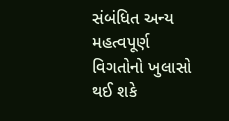સંબંધિત અન્ય મહત્વપૂર્ણ વિગતોનો ખુલાસો થઈ શકે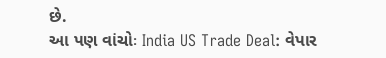છે.
આ પણ વાંચોઃ India US Trade Deal: વેપાર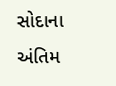સોદાના અંતિમ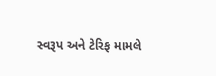સ્વરૂપ અને ટેરિફ મામલે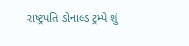રાષ્ટ્રપતિ ડોનાલ્ડ ટ્રમ્પે શું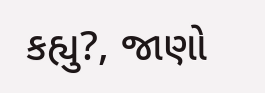કહ્યુ?, જાણો